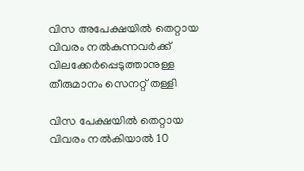വിസ അപേക്ഷയിൽ തെറ്റായ വിവരം നൽകുന്നവർക്ക് വിലക്കേർപ്പെടുത്താനുള്ള തീരുമാനം സെനറ്റ് തള്ളി

വിസ പേക്ഷയിൽ തെറ്റായ വിവരം നൽകിയാൽ 10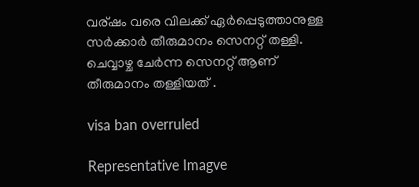വര്ഷം വരെ വിലക്ക് ഏർപ്പെടുത്താനുള്ള സർക്കാർ തീരുമാനം സെനറ്റ് തള്ളി. ചെവ്വാഴ്ച ചേർന്ന സെനറ്റ് ആണ് തീരുമാനം തള്ളിയത് .

visa ban overruled

Representative Imagve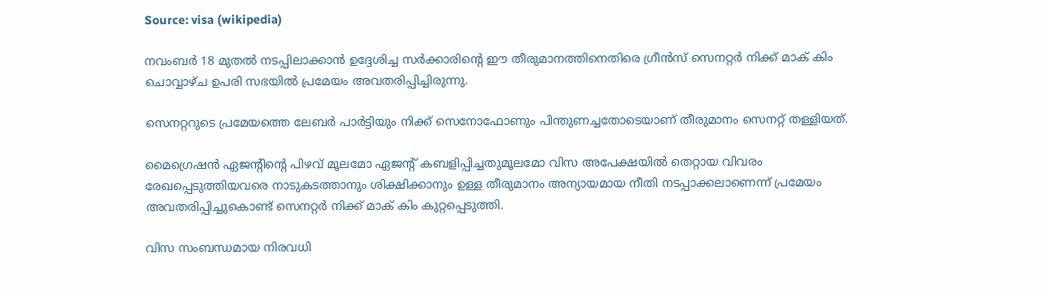Source: visa (wikipedia)

നവംബർ 18 മുതൽ നടപ്പിലാക്കാൻ ഉദ്ദേശിച്ച സർക്കാരിന്റെ ഈ തീരുമാനത്തിനെതിരെ ഗ്രീൻസ് സെനറ്റർ നിക്ക് മാക് കിം ചൊവ്വാഴ്ച ഉപരി സഭയിൽ പ്രമേയം അവതരിപ്പിച്ചിരുന്നു.

സെനറ്ററുടെ പ്രമേയത്തെ ലേബർ പാർട്ടിയും നിക്ക് സെനോഫോണും പിന്തുണച്ചതോടെയാണ് തീരുമാനം സെനറ്റ് തള്ളിയത്.

മൈഗ്രെഷൻ ഏജന്റിന്റെ പിഴവ് മൂലമോ ഏജന്റ് കബളിപ്പിച്ചതുമൂലമോ വിസ അപേക്ഷയിൽ തെറ്റായ വിവരം രേഖപ്പെടുത്തിയവരെ നാടുകടത്താനും ശിക്ഷിക്കാനും ഉള്ള തീരുമാനം അന്യായമായ നീതി നടപ്പാക്കലാണെന്ന് പ്രമേയം അവതരിപ്പിച്ചുകൊണ്ട് സെനറ്റർ നിക്ക് മാക് കിം കുറ്റപ്പെടുത്തി.

വിസ സംബന്ധമായ നിരവധി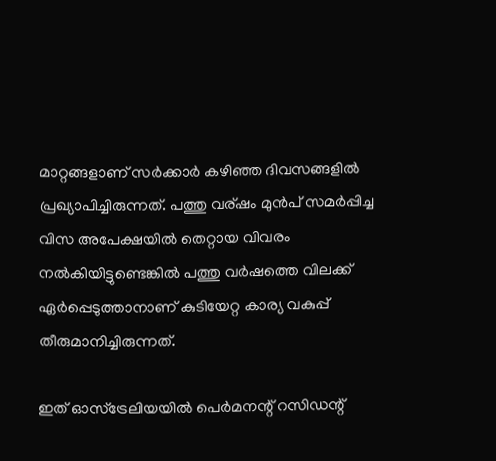മാറ്റങ്ങളാണ് സർക്കാർ കഴിഞ്ഞ ദിവസങ്ങളിൽ പ്രഖ്യാപിച്ചിരുന്നത്. പത്തു വര്ഷം മുൻപ് സമർപ്പിച്ച വിസ അപേക്ഷയിൽ തെറ്റായ വിവരം നൽകിയിട്ടുണ്ടെങ്കിൽ പത്തു വർഷത്തെ വിലക്ക് ഏർപ്പെടുത്താനാണ് കുടിയേറ്റ കാര്യ വകുപ്പ് തീരുമാനിച്ചിരുന്നത്.

ഇത് ഓസ്‌ട്രേലിയയിൽ പെർമനന്റ് റസിഡന്റ്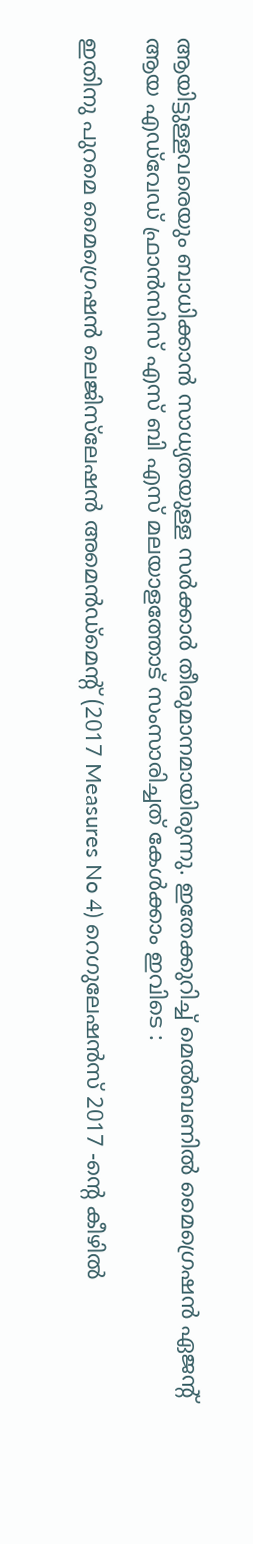ആയിട്ടുള്ളവരെയും ബാധിക്കാൻ സാധ്യതയുള്ള സർക്കാർ തീരുമാനമായിരുന്നു. ഇതേക്കുറിച്ച് മെൽബണിൽ മൈഗ്രെഷൻ ഏജന്റ് ആയ എഡ്‌വേഡ്‌ ഫ്രാൻസിസ് എസ് ബി എസ് മലയാളത്തോട് സംസാരിച്ചത് കേൾക്കാം ഇവിടെ :

ഇതിനു പുറമെ മൈഗ്രെഷൻ ലെജിസ്‌ലേഷൻ അമെൻഡ്മെന്റ് (2017 Measures No 4) റെഗുലേഷൻസ് 2017 -ന്റെ കീഴിൽ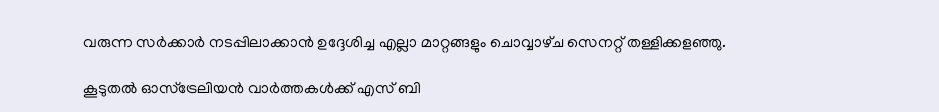വരുന്ന സർക്കാർ നടപ്പിലാക്കാൻ ഉദ്ദേശിച്ച എല്ലാ മാറ്റങ്ങളും ചൊവ്വാഴ്‌ച സെനറ്റ് തള്ളിക്കളഞ്ഞു.

കൂടുതൽ ഓസ്‌ട്രേലിയൻ വാർത്തകൾക്ക് എസ് ബി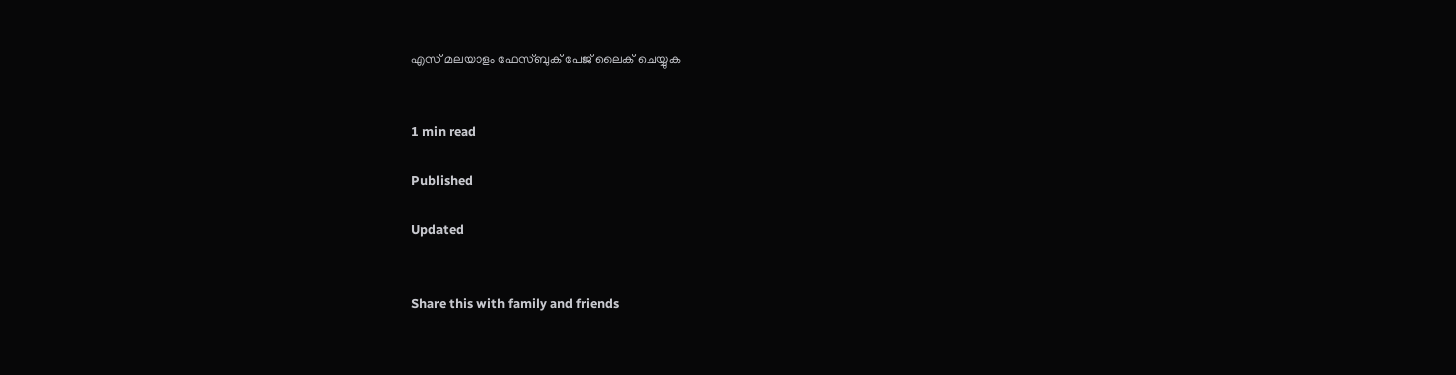എസ് മലയാളം ഫേസ്ബുക് പേജ് ലൈക് ചെയ്യുക


1 min read

Published

Updated


Share this with family and friends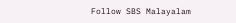Follow SBS Malayalam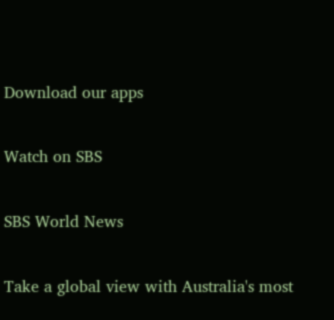Download our apps

Watch on SBS

SBS World News

Take a global view with Australia's most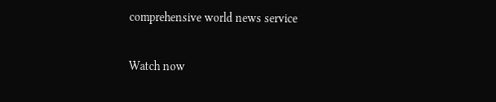comprehensive world news service

Watch now